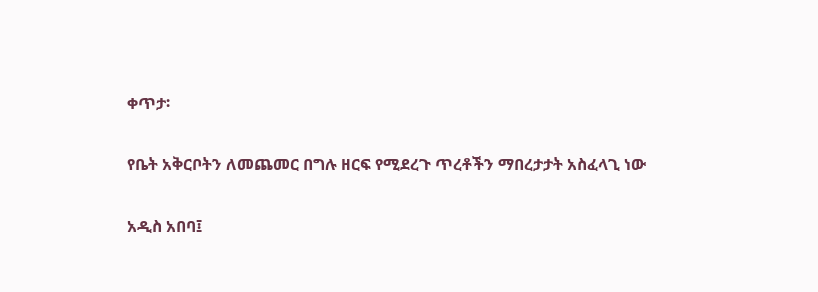ቀጥታ፡

የቤት አቅርቦትን ለመጨመር በግሉ ዘርፍ የሚደረጉ ጥረቶችን ማበረታታት አስፈላጊ ነው

አዲስ አበባ፤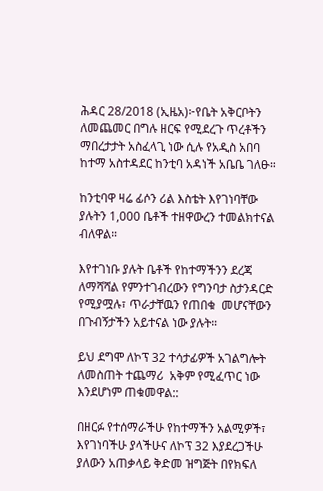ሕዳር 28/2018 (ኢዜአ)፦የቤት አቅርቦትን ለመጨመር በግሉ ዘርፍ የሚደረጉ ጥረቶችን ማበረታታት አስፈላጊ ነው ሲሉ የአዲስ አበባ ከተማ አስተዳደር ከንቲባ አዳነች አቤቤ ገለፁ።

ከንቲባዋ ዛሬ ፊሶን ሪል እስቴት እየገነባቸው ያሉትን 1,000 ቤቶች ተዘዋውረን ተመልክተናል ብለዋል።

እየተገነቡ ያሉት ቤቶች የከተማችንን ደረጃ ለማሻሻል የምንተገብረውን የግንባታ ስታንዳርድ የሚያሟሉ፣ ጥራታቸዉን የጠበቁ  መሆናቸውን በጉብኝታችን አይተናል ነው ያሉት።

ይህ ደግሞ ለኮፕ 32 ተሳታፊዎች አገልግሎት ለመስጠት ተጨማሪ  አቅም የሚፈጥር ነው እንደሆነም ጠቁመዋል::

በዘርፉ የተሰማራችሁ የከተማችን አልሚዎች፣ እየገነባችሁ ያላችሁና ለኮፕ 32 እያደረጋችሁ ያለውን አጠቃላይ ቅድመ ዝግጅት በየክፍለ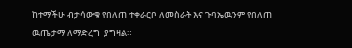ከተማችሁ ብታሳውቁ የበለጠ ተቀራርቦ ለመስራት እና ጉባኤዉንም የበለጠ ዉጤታማ ለማድረግ  ያግዛል።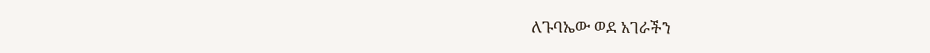ለጉባኤው ወደ አገራችን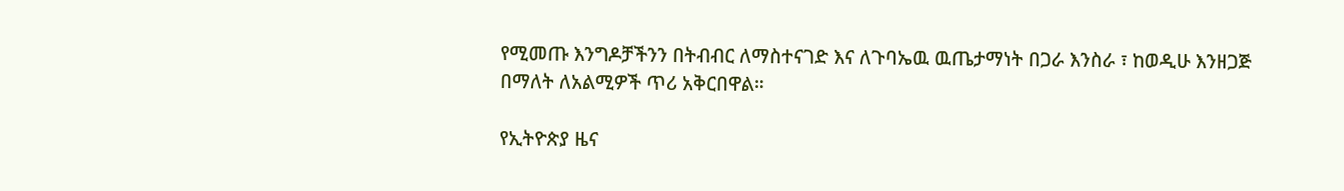የሚመጡ እንግዶቻችንን በትብብር ለማስተናገድ እና ለጉባኤዉ ዉጤታማነት በጋራ እንስራ ፣ ከወዲሁ እንዘጋጅ በማለት ለአልሚዎች ጥሪ አቅርበዋል።

የኢትዮጵያ ዜና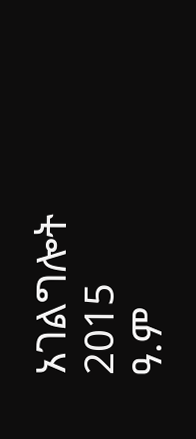አገልግሎት
2015
ዓ.ም